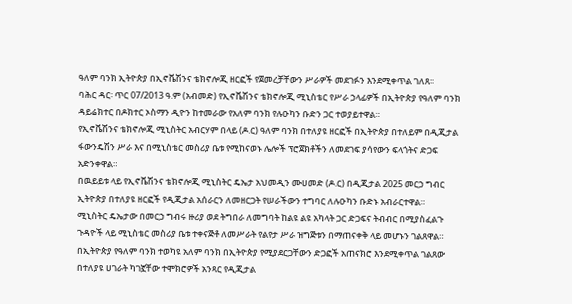ዓለም ባንክ ኢትዮጵያ በኢኖቬሽንና ቴክኖሎጂ ዘርፎች የጀመረቻቸውን ሥራዎች መደገፉን እንደሚቀጥል ገለጸ፡፡
ባሕር ዳር፡ ጥር 07/2013 ዓ.ም (አብመድ) የኢኖቬሽንና ቴክኖሎጂ ሚኒስቴር የሥራ ኃላፊዎች በኢትዮጵያ የዓለም ባንክ ዳይሬክተር በዶክተር ኦስማን ዲዮን ከተመራው የአለም ባንክ የሉዑካን ቡድን ጋር ተወያይተዋል።
የኢኖቬሽንና ቴክኖሎጂ ሚኒስትር አብርሃም በላይ (ዶ.ር) ዓለም ባንክ በተለያዩ ዘርፎች በኢትዮጵያ በተለይም በዲጂታል ፋውንዴሽን ሥራ እና በሚኒስቴር መስሪያ ቤቱ የሚከናወኑ ሌሎች ፕሮጀክቶችን ለመደገፍ ያሳየውን ፍላጎትና ድጋፍ አድንቀዋል።
በዉይይቱ ላይ የኢኖቬሽንና ቴክኖሎጂ ሚኒስትር ዴኤታ አህመዲን ሙሀመድ (ዶ.ር) በዲጂታል 2025 መርኃ ግብር ኢትዮጵያ በተለያዩ ዘርፎች የዲጂታል አሰራርን ለመዘርጋት የሠራችውን ተግባር ለሉዑካን ቡድኑ አብራርተዋል።
ሚኒስትር ዴኤታው በመርኃ ግብሩ ዙሪያ ወደ ትግበራ ለመግባት ከልዩ ልዩ አካላት ጋር ድጋፍና ትብብር በሚያስፈልጉ ጉዳዮች ላይ ሚኒስቴር መስሪያ ቤቱ ተቀናጅቶ ለመሥራት የልየታ ሥራ ዝግጅቱን በማጠናቀቅ ላይ መሆኑን ገልጸዋል።
በኢትዮጵያ የዓለም ባንክ ተወካዩ አለም ባንክ በኢትዮጵያ የሚያደርጋቸውን ድጋፎች አጠናክሮ እንደሚቀጥል ገልጸው በተለያዩ ሀገራት ካገኟቸው ተሞክሮዎች አንጻር የዲጂታል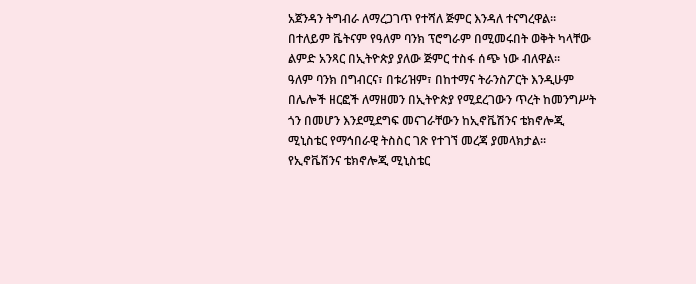አጀንዳን ትግብራ ለማረጋገጥ የተሻለ ጅምር እንዳለ ተናግረዋል።
በተለይም ቬትናም የዓለም ባንክ ፕሮግራም በሚመሩበት ወቅት ካላቸው ልምድ አንጻር በኢትዮጵያ ያለው ጅምር ተስፋ ሰጭ ነው ብለዋል።
ዓለም ባንክ በግብርና፣ በቱሪዝም፣ በከተማና ትራንስፖርት እንዲሁም በሌሎች ዘርፎች ለማዘመን በኢትዮጵያ የሚደረገውን ጥረት ከመንግሥት ጎን በመሆን እንደሚደግፍ መናገራቸውን ከኢኖቬሽንና ቴክኖሎጂ ሚኒስቴር የማኅበራዊ ትስስር ገጽ የተገኘ መረጃ ያመላክታል፡፡
የኢኖቬሽንና ቴክኖሎጂ ሚኒስቴር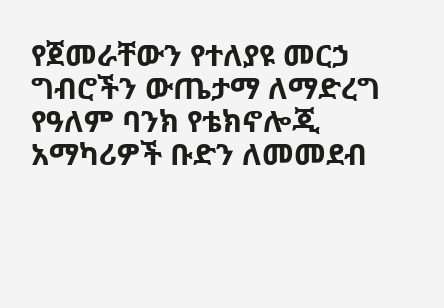የጀመራቸውን የተለያዩ መርኃ ግብሮችን ውጤታማ ለማድረግ የዓለም ባንክ የቴክኖሎጂ አማካሪዎች ቡድን ለመመደብ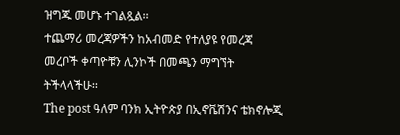ዝግጁ መሆኑ ተገልጿል፡፡
ተጨማሪ መረጃዎችን ከአብመድ የተለያዩ የመረጃ መረቦች ቀጣዮቹን ሊንኮች በመጫን ማግኘት ትችላላችሁ፡፡
The post ዓለም ባንክ ኢትዮጵያ በኢኖቬሽንና ቴክኖሎጂ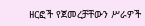ዘርፎች የጀመረቻቸውን ሥራዎች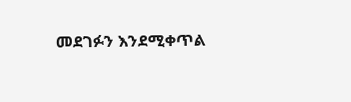መደገፉን እንደሚቀጥል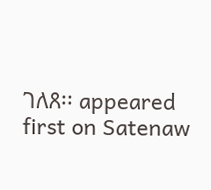ገለጸ፡፡ appeared first on Satenaw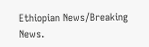Ethiopian News/Breaking News.